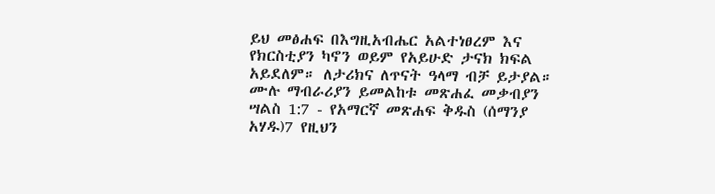ይህ መፅሐፍ በእግዚአብሔር አልተነፀረም እና የክርስቲያን ካኖን ወይም የአይሁድ ታናክ ክፍል አይደለም። ለታሪክና ለጥናት ዓላማ ብቻ ይታያል። ሙሉ ማብራሪያን ይመልከቱ መጽሐፈ መቃብያን ሣልስ 1:7 - የአማርኛ መጽሐፍ ቅዱስ (ሰማንያ አሃዱ)7 የዚህን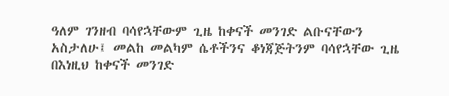ዓለም ገንዘብ ባሳየኋቸውም ጊዜ ከቀናች መንገድ ልቡናቸውን አስታለሁ፤ መልከ መልካም ሴቶችንና ቆነጃጅትንም ባሳየኋቸው ጊዜ በእነዚህ ከቀናች መንገድ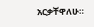አርቃቸዋለሁ።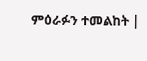ምዕራፉን ተመልከት |